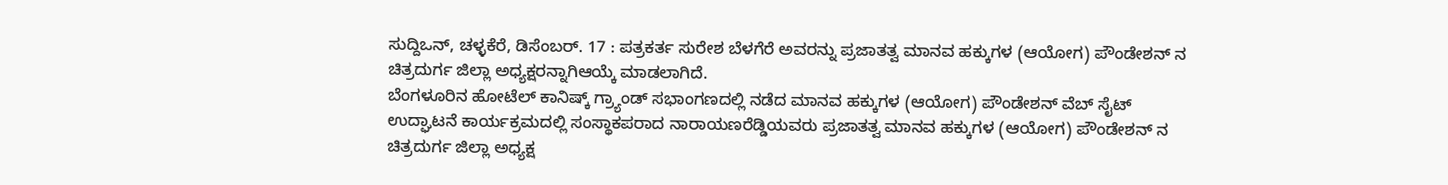ಸುದ್ದಿಒನ್, ಚಳ್ಳಕೆರೆ, ಡಿಸೆಂಬರ್. 17 : ಪತ್ರಕರ್ತ ಸುರೇಶ ಬೆಳಗೆರೆ ಅವರನ್ನು ಪ್ರಜಾತತ್ವ ಮಾನವ ಹಕ್ಕುಗಳ (ಆಯೋಗ) ಪೌಂಡೇಶನ್ ನ ಚಿತ್ರದುರ್ಗ ಜಿಲ್ಲಾ ಅಧ್ಯಕ್ಷರನ್ನಾಗಿಆಯ್ಕೆ ಮಾಡಲಾಗಿದೆ.
ಬೆಂಗಳೂರಿನ ಹೋಟೆಲ್ ಕಾನಿಷ್ಕ್ ಗ್ರ್ಯಾಂಡ್ ಸಭಾಂಗಣದಲ್ಲಿ ನಡೆದ ಮಾನವ ಹಕ್ಕುಗಳ (ಆಯೋಗ) ಪೌಂಡೇಶನ್ ವೆಬ್ ಸೈಟ್ ಉದ್ಘಾಟನೆ ಕಾರ್ಯಕ್ರಮದಲ್ಲಿ ಸಂಸ್ಥಾಕಪರಾದ ನಾರಾಯಣರೆಡ್ಡಿಯವರು ಪ್ರಜಾತತ್ವ ಮಾನವ ಹಕ್ಕುಗಳ (ಆಯೋಗ) ಪೌಂಡೇಶನ್ ನ ಚಿತ್ರದುರ್ಗ ಜಿಲ್ಲಾ ಅಧ್ಯಕ್ಷ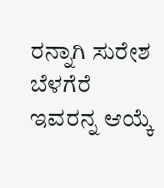ರನ್ನಾಗಿ ಸುರೇಶ ಬೆಳಗೆರೆ ಇವರನ್ನ ಆಯ್ಕೆ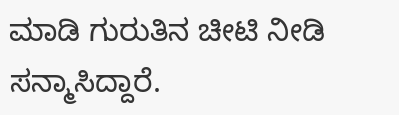ಮಾಡಿ ಗುರುತಿನ ಚೀಟಿ ನೀಡಿ ಸನ್ಮಾಸಿದ್ದಾರೆ.